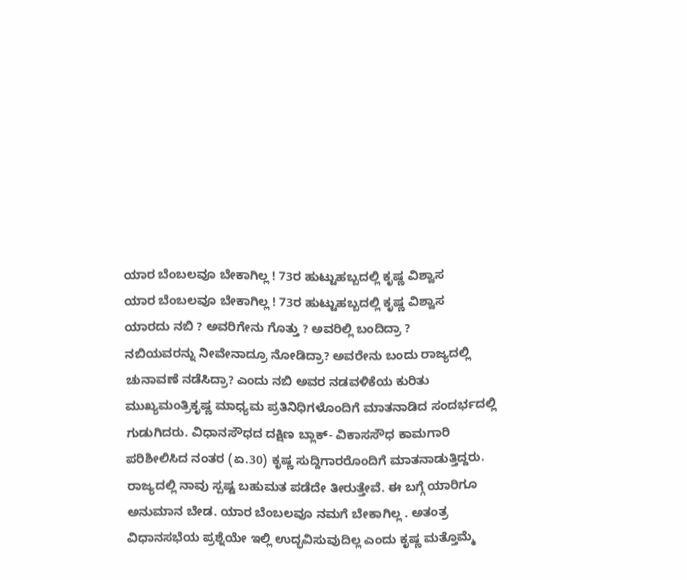ಯಾರ ಬೆಂಬಲವೂ ಬೇಕಾಗಿಲ್ಲ ! 73ರ ಹುಟ್ಟುಹಬ್ಬದಲ್ಲಿ ಕೃಷ್ಣ ವಿಶ್ವಾಸ
ಯಾರ ಬೆಂಬಲವೂ ಬೇಕಾಗಿಲ್ಲ ! 73ರ ಹುಟ್ಟುಹಬ್ಬದಲ್ಲಿ ಕೃಷ್ಣ ವಿಶ್ವಾಸ
ಯಾರದು ನಬಿ ? ಅವರಿಗೇನು ಗೊತ್ತು ? ಅವರಿಲ್ಲಿ ಬಂದಿದ್ರಾ ?
ನಬಿಯವರನ್ನು ನೀವೇನಾದ್ರೂ ನೋಡಿದ್ರಾ? ಅವರೇನು ಬಂದು ರಾಜ್ಯದಲ್ಲಿ ಚುನಾವಣೆ ನಡೆಸಿದ್ರಾ? ಎಂದು ನಬಿ ಅವರ ನಡವಳಿಕೆಯ ಕುರಿತು ಮುಖ್ಯಮಂತ್ರಿಕೃಷ್ಣ ಮಾಧ್ಯಮ ಪ್ರತಿನಿಧಿಗಳೊಂದಿಗೆ ಮಾತನಾಡಿದ ಸಂದರ್ಭದಲ್ಲಿ ಗುಡುಗಿದರು. ವಿಧಾನಸೌಧದ ದಕ್ಷಿಣ ಬ್ಲಾಕ್- ವಿಕಾಸಸೌಧ ಕಾಮಗಾರಿ ಪರಿಶೀಲಿಸಿದ ನಂತರ (ಏ.30) ಕೃಷ್ಣ ಸುದ್ದಿಗಾರರೊಂದಿಗೆ ಮಾತನಾಡುತ್ತಿದ್ದರು.
ರಾಜ್ಯದಲ್ಲಿ ನಾವು ಸ್ಪಷ್ಟ ಬಹುಮತ ಪಡೆದೇ ತೀರುತ್ತೇವೆ. ಈ ಬಗ್ಗೆ ಯಾರಿಗೂ ಅನುಮಾನ ಬೇಡ. ಯಾರ ಬೆಂಬಲವೂ ನಮಗೆ ಬೇಕಾಗಿಲ್ಲ . ಅತಂತ್ರ ವಿಧಾನಸಭೆಯ ಪ್ರಶ್ನೆಯೇ ಇಲ್ಲಿ ಉದ್ಭವಿಸುವುದಿಲ್ಲ ಎಂದು ಕೃಷ್ಣ ಮತ್ತೊಮ್ಮೆ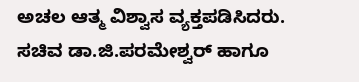ಅಚಲ ಆತ್ಮ ವಿಶ್ವಾಸ ವ್ಯಕ್ತಪಡಿಸಿದರು.
ಸಚಿವ ಡಾ.ಜಿ.ಪರಮೇಶ್ವರ್ ಹಾಗೂ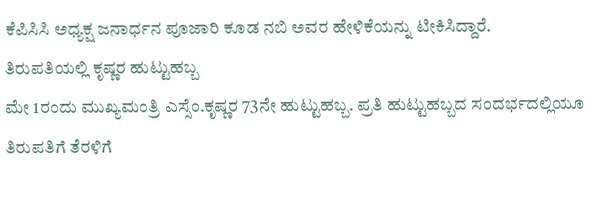ಕೆಪಿಸಿಸಿ ಅಧ್ಯಕ್ಷ ಜನಾರ್ಧನ ಪೂಜಾರಿ ಕೂಡ ನಬಿ ಅವರ ಹೇಳಿಕೆಯನ್ನು ಟೀಕಿಸಿದ್ದಾರೆ.
ತಿರುಪತಿಯಲ್ಲಿ ಕೃಷ್ಣರ ಹುಟ್ಟುಹಬ್ಬ
ಮೇ 1ರಂದು ಮುಖ್ಯಮಂತ್ರಿ ಎಸ್ಸೆಂ.ಕೃಷ್ಣರ 73ನೇ ಹುಟ್ಟುಹಬ್ಬ. ಪ್ರತಿ ಹುಟ್ಟುಹಬ್ಬದ ಸಂದರ್ಭದಲ್ಲಿಯೂ ತಿರುಪತಿಗೆ ತೆರಳಿಗೆ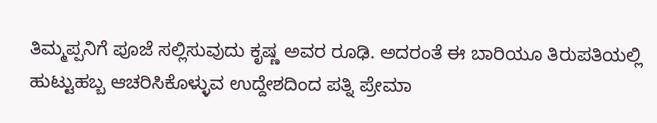ತಿಮ್ಮಪ್ಪನಿಗೆ ಪೂಜೆ ಸಲ್ಲಿಸುವುದು ಕೃಷ್ಣ ಅವರ ರೂಢಿ. ಅದರಂತೆ ಈ ಬಾರಿಯೂ ತಿರುಪತಿಯಲ್ಲಿ ಹುಟ್ಟುಹಬ್ಬ ಆಚರಿಸಿಕೊಳ್ಳುವ ಉದ್ದೇಶದಿಂದ ಪತ್ನಿ ಪ್ರೇಮಾ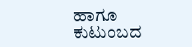ಹಾಗೂ ಕುಟುಂಬದ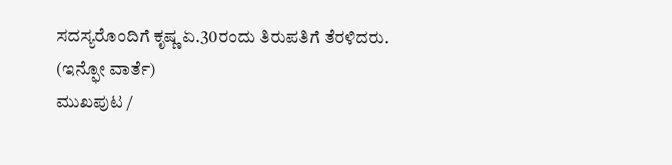ಸದಸ್ಯರೊಂದಿಗೆ ಕೃಷ್ಣ ಏ.30ರಂದು ತಿರುಪತಿಗೆ ತೆರಳಿದರು.
(ಇನ್ಫೋ ವಾರ್ತೆ)
ಮುಖಪುಟ /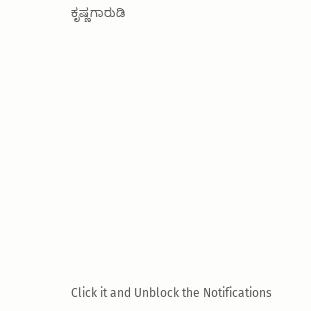ಕೃಷ್ಣಗಾರುಡಿ












Click it and Unblock the Notifications